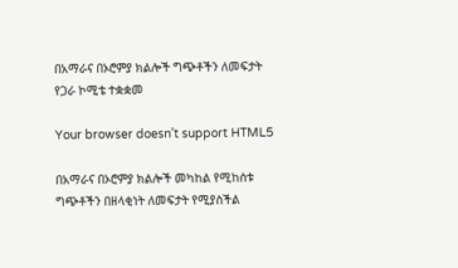በአማራና በኦሮምያ ክልሎች ግጭቶችን ለመፍታት የጋራ ኮሚቴ ተቋቋመ

Your browser doesn’t support HTML5

በአማራና በኦሮምያ ክልሎች መካከል የሚከሰቱ ግጭቶችን በዘላቂነት ለመፍታት የሚያስችል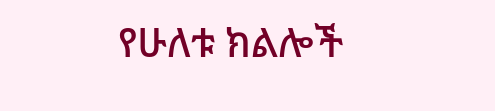የሁለቱ ክልሎች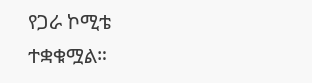የጋራ ኮሚቴ ተቋቁሟል።